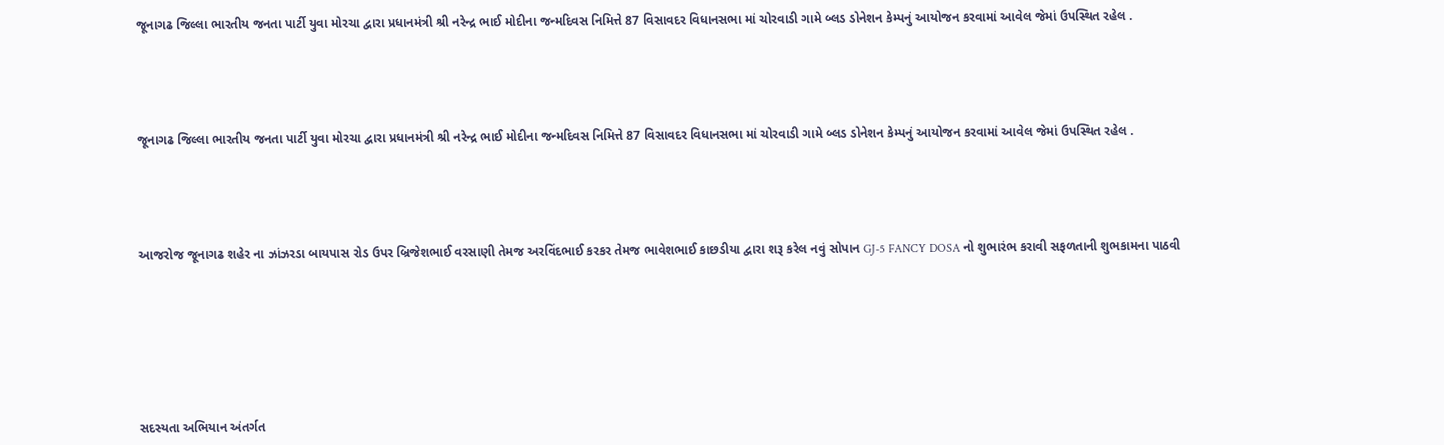જૂનાગઢ જિલ્લા ભારતીય જનતા પાર્ટી યુવા મોરચા દ્વારા પ્રધાનમંત્રી શ્રી નરેન્દ્ર ભાઈ મોદીના જન્મદિવસ નિમિત્તે 87 વિસાવદર વિધાનસભા માં ચોરવાડી ગામે બ્લડ ડોનેશન કેમ્પનું આયોજન કરવામાં આવેલ જેમાં ઉપસ્થિત રહેલ .





જૂનાગઢ જિલ્લા ભારતીય જનતા પાર્ટી યુવા મોરચા દ્વારા પ્રધાનમંત્રી શ્રી નરેન્દ્ર ભાઈ મોદીના જન્મદિવસ નિમિત્તે 87 વિસાવદર વિધાનસભા માં ચોરવાડી ગામે બ્લડ ડોનેશન કેમ્પનું આયોજન કરવામાં આવેલ જેમાં ઉપસ્થિત રહેલ .





આજરોજ જૂનાગઢ શહેર ના ઝાંઝરડા બાયપાસ રોડ ઉપર બ્રિજેશભાઈ વરસાણી તેમજ અરવિંદભાઈ કરકર તેમજ ભાવેશભાઈ કાછડીયા દ્વારા શરૂ કરેલ નવું સોપાન GJ-5 FANCY DOSA નો શુભારંભ કરાવી સફળતાની શુભકામના પાઠવી








સદસ્યતા અભિયાન અંતર્ગત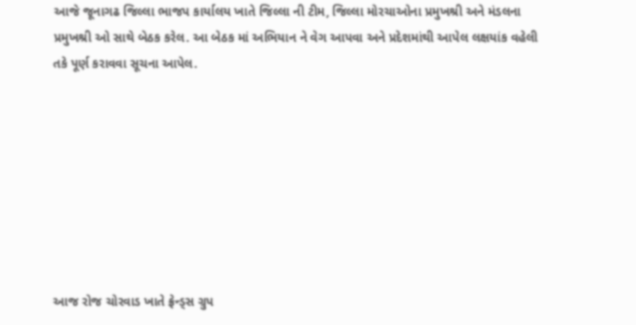આજે જૂનાગઢ જિલ્લા ભાજપ કાર્યાલય ખાતે જિલ્લા ની ટીમ, જિલ્લા મોરચાઓના પ્રમુખશ્રી અને મંડલના પ્રમુખશ્રી ઓ સાથે બેઠક કરેલ. આ બેઠક માં અભિયાન ને વેગ આપવા અને પ્રદેશમાંથી આપેલ લક્ષયાંક વહેલી તકે પૂર્ણ કરાવવા સૂચના આપેલ.








આજ રોજ ચોરવાડ ખાતે ફ્રેન્ડ્સ ગ્રુપ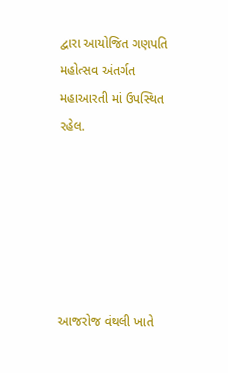દ્વારા આયોજિત ગણપતિ મહોત્સવ અંતર્ગત મહાઆરતી માં ઉપસ્થિત રહેલ.






આજરોજ વંથલી ખાતે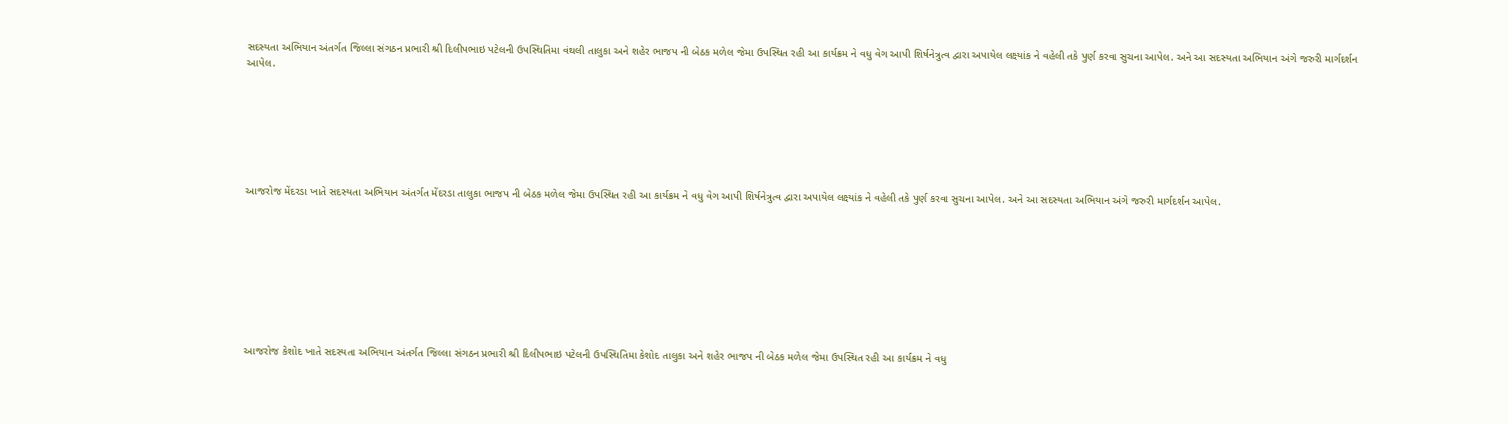સદસ્યતા અભિયાન અંતર્ગત જિલ્લા સંગઠન પ્રભારી શ્રી દિલીપભાઇ પટેલની ઉપસ્થિતિમા વંથલી તાલુકા અને શહેર ભાજપ ની બેઠક મળેલ જેમા ઉપસ્થિત રહી આ કાર્યક્રમ ને વધુ વેગ આપી શિર્ષનેત્રુત્વ દ્વારા અપાયેલ લક્ષ્યાંક ને વહેલી તકે પુર્ણ કરવા સુચના આપેલ. અને આ સદસ્યતા અભિયાન અંગે જરુરી માર્ગદર્શન આપેલ.







આજરોજ મેંદરડા ખાતે સદસ્યતા અભિયાન અંતર્ગત મેંદરડા તાલુકા ભાજપ ની બેઠક મળેલ જેમા ઉપસ્થિત રહી આ કાર્યક્રમ ને વધુ વેગ આપી શિર્ષનેત્રુત્વ દ્વારા અપાયેલ લક્ષ્યાંક ને વહેલી તકે પુર્ણ કરવા સુચના આપેલ. અને આ સદસ્યતા અભિયાન અંગે જરુરી માર્ગદર્શન આપેલ.









આજરોજ કેશોદ ખાતે સદસ્યતા અભિયાન અંતર્ગત જિલ્લા સંગઠન પ્રભારી શ્રી દિલીપભાઇ પટેલની ઉપસ્થિતિમા કેશોદ તાલુકા અને શહેર ભાજપ ની બેઠક મળેલ જેમા ઉપસ્થિત રહી આ કાર્યક્રમ ને વધુ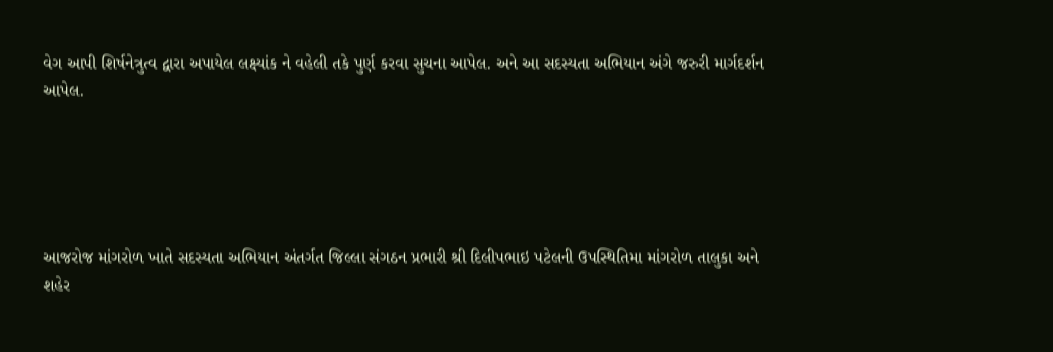વેગ આપી શિર્ષનેત્રુત્વ દ્વારા અપાયેલ લક્ષ્યાંક ને વહેલી તકે પુર્ણ કરવા સુચના આપેલ. અને આ સદસ્યતા અભિયાન અંગે જરુરી માર્ગદર્શન આપેલ.





આજરોજ માંગરોળ ખાતે સદસ્યતા અભિયાન અંતર્ગત જિલ્લા સંગઠન પ્રભારી શ્રી દિલીપભાઇ પટેલની ઉપસ્થિતિમા માંગરોળ તાલુકા અને શહેર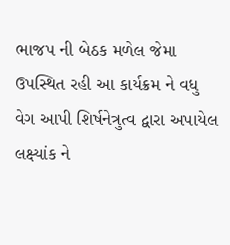ભાજપ ની બેઠક મળેલ જેમા ઉપસ્થિત રહી આ કાર્યક્રમ ને વધુ વેગ આપી શિર્ષનેત્રુત્વ દ્વારા અપાયેલ લક્ષ્યાંક ને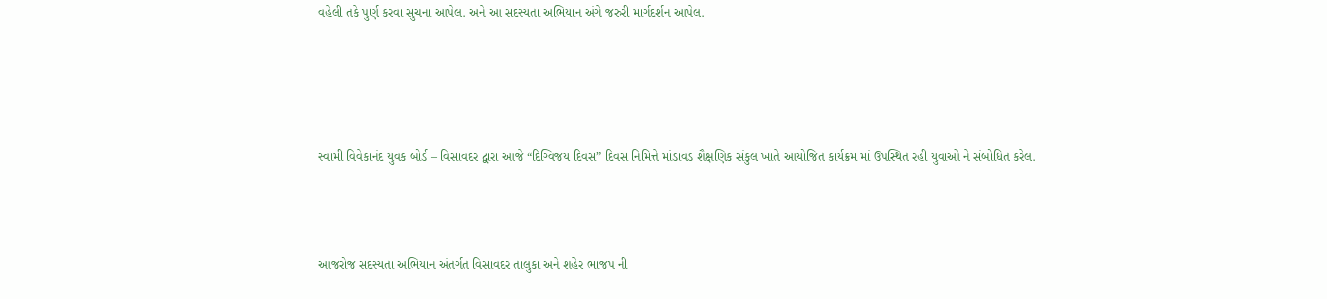વહેલી તકે પુર્ણ કરવા સુચના આપેલ. અને આ સદસ્યતા અભિયાન અંગે જરુરી માર્ગદર્શન આપેલ.







સ્વામી વિવેકાનંદ યુવક બોર્ડ – વિસાવદર દ્વારા આજે “દિગ્વિજય દિવસ” દિવસ નિમિત્તે માંડાવડ શૈક્ષણિક સંકુલ ખાતે આયોજિત કાર્યક્રમ માં ઉપસ્થિત રહી યુવાઓ ને સંબોધિત કરેલ.





આજરોજ સદસ્યતા અભિયાન અંતર્ગત વિસાવદર તાલુકા અને શહેર ભાજપ ની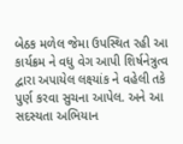બેઠક મળેલ જેમા ઉપસ્થિત રહી આ કાર્યક્રમ ને વધુ વેગ આપી શિર્ષનેત્રુત્વ દ્વારા અપાયેલ લક્ષ્યાંક ને વહેલી તકે પુર્ણ કરવા સુચના આપેલ. અને આ સદસ્યતા અભિયાન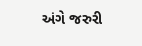અંગે જરુરી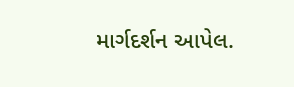માર્ગદર્શન આપેલ.